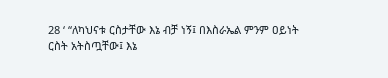28 ‘ “ለካህናቱ ርስታቸው እኔ ብቻ ነኝ፤ በእስራኤል ምንም ዐይነት ርስት አትስጧቸው፤ እኔ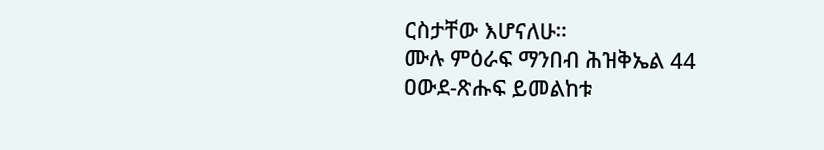ርስታቸው እሆናለሁ።
ሙሉ ምዕራፍ ማንበብ ሕዝቅኤል 44
ዐውደ-ጽሑፍ ይመልከቱ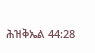ሕዝቅኤል 44:28